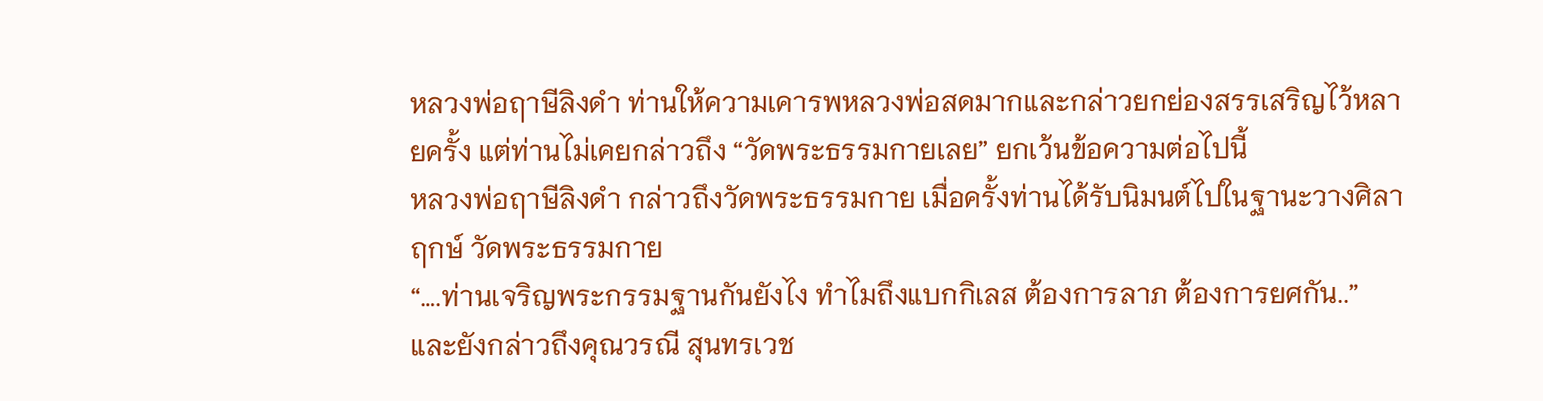หลวงพ่อฤาษีลิงดำ ท่านให้ความเคารพหลวงพ่อสดมากและกล่าวยกย่องสรรเสริญไว้หลายครั้ง แต่ท่านไม่เคยกล่าวถึง “วัดพระธรรมกายเลย” ยกเว้นข้อความต่อไปนี้
หลวงพ่อฤาษีลิงดำ กล่าวถึงวัดพระธรรมกาย เมื่อครั้งท่านได้รับนิมนต์ไปในฐานะวางศิลาฤกษ์ วัดพระธรรมกาย
“….ท่านเจริญพระกรรมฐานกันยังไง ทำไมถึงแบกกิเลส ต้องการลาภ ต้องการยศกัน..”
และยังกล่าวถึงคุณวรณี สุนทรเวช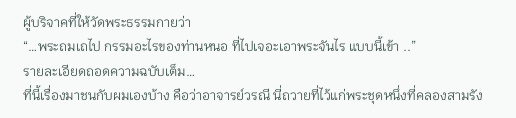ผู้บริจาคที่ให้วัดพระธรรมกายว่า
“…พระถมเถไป กรรมอะไรของท่านหนอ ที่ไปเจอะเอาพระจันไร แบบนี้เข้า ..”
รายละเอียดถอดความฉบับเต็ม…
ที่นี้เรื่องมาชนกับผมเองบ้าง คือว่าอาจารย์วรณี นี่ถวายที่ไว้แก่พระชุดหนึ่งที่คลองสามรัง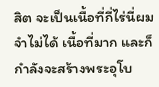สิต จะเป็นเนื้อที่กี่ไร่นี่ผมจำไม่ได้ เนื้อที่มาก และก็กำลังจะสร้างพระอุโบ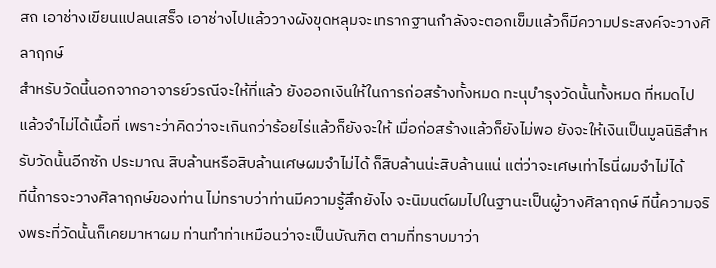สถ เอาช่างเขียนแปลนเสร็จ เอาช่างไปแล้ววางผังขุดหลุมจะเทรากฐานกำลังจะตอกเข็มแล้วก็มีความประสงค์จะวางศิลาฤกษ์
สำหรับวัดนี้นอกจากอาจารย์วรณีจะให้ที่แล้ว ยังออกเงินให้ในการก่อสร้างทั้งหมด ทะนุบำรุงวัดนั้นทั้งหมด ที่หมดไปแล้วจำไม่ได้เนื้อที่ เพราะว่าคิดว่าจะเกินกว่าร้อยไร่แล้วก็ยังจะให้ เมื่อก่อสร้างแล้วก็ยังไม่พอ ยังจะให้เงินเป็นมูลนิธิสำหรับวัดนั้นอีกซัก ประมาณ สิบล้านหรือสิบล้านเศษผมจำไม่ได้ ก็สิบล้านน่ะสิบล้านแน่ แต่ว่าจะเศษเท่าไรนี่ผมจำไม่ได้
ทีนี้การจะวางศิลาฤกษ์ของท่าน ไม่ทราบว่าท่านมีความรู้สึกยังไง จะนิมนต์ผมไปในฐานะเป็นผู้วางศิลาฤกษ์ ทีนี้ความจริงพระที่วัดนั้นก็เคยมาหาผม ท่านทำท่าเหมือนว่าจะเป็นบัณฑิต ตามที่ทราบมาว่า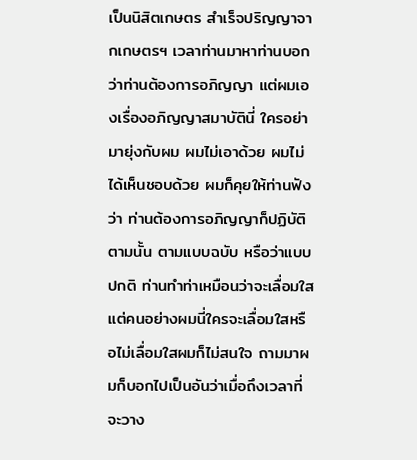เป็นนิสิตเกษตร สำเร็จปริญญาจากเกษตรฯ เวลาท่านมาหาท่านบอกว่าท่านต้องการอภิญญา แต่ผมเองเรื่องอภิญญาสมาบัตินี่ ใครอย่ามายุ่งกับผม ผมไม่เอาด้วย ผมไม่ได้เห็นชอบด้วย ผมก็คุยให้ท่านฟังว่า ท่านต้องการอภิญญาก็ปฏิบัติตามนั้น ตามแบบฉบับ หรือว่าแบบปกติ ท่านทำท่าเหมือนว่าจะเลื่อมใส แต่คนอย่างผมนี่ใครจะเลื่อมใสหรือไม่เลื่อมใสผมก็ไม่สนใจ ถามมาผมก็บอกไปเป็นอันว่าเมื่อถึงเวลาที่จะวาง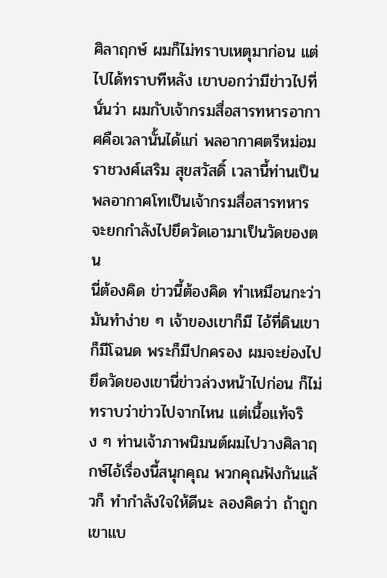ศิลาฤกษ์ ผมก็ไม่ทราบเหตุมาก่อน แต่ไปได้ทราบทีหลัง เขาบอกว่ามีข่าวไปที่นั่นว่า ผมกับเจ้ากรมสื่อสารทหารอากาศคือเวลานั้นได้แก่ พลอากาศตรีหม่อมราชวงศ์เสริม สุขสวัสดิ์ เวลานี้ท่านเป็นพลอากาศโทเป็นเจ้ากรมสื่อสารทหาร จะยกกำลังไปยึดวัดเอามาเป็นวัดของตน
นี่ต้องคิด ข่าวนี้ต้องคิด ทำเหมือนกะว่ามันทำง่าย ๆ เจ้าของเขาก็มี ไอ้ที่ดินเขาก็มีโฉนด พระก็มีปกครอง ผมจะย่องไปยึดวัดของเขานี่ข่าวล่วงหน้าไปก่อน ก็ไม่ทราบว่าข่าวไปจากไหน แต่เนื้อแท้จริง ๆ ท่านเจ้าภาพนิมนต์ผมไปวางศิลาฤกษ์ไอ้เรื่องนี้สนุกคุณ พวกคุณฟังกันแล้วก็ ทำกำลังใจให้ดีนะ ลองคิดว่า ถ้าถูกเขาแบ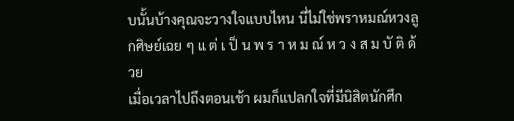บนั้นบ้างคุณจะวางใจแบบไหน นี่ไม่ใช่พราหมณ์หวงลูกศิษย์เฉย ๆ แ ต่ เ ป็ น พ ร า ห ม ณ์ ห ว ง ส ม บั ติ ด้วย
เมื่อเวลาไปถึงตอนเช้า ผมก็แปลกใจที่มีนิสิตนักศึก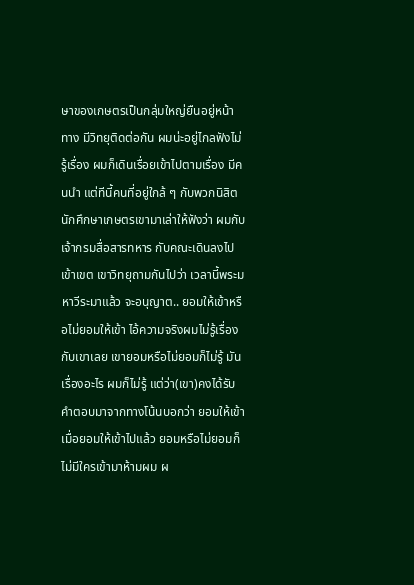ษาของเกษตรเป็นกลุ่มใหญ่ยืนอยู่หน้าทาง มีวิทยุติดต่อกัน ผมน่ะอยู่ไกลฟังไม่รู้เรื่อง ผมก็เดินเรื่อยเข้าไปตามเรื่อง มีคนนำ แต่ทีนี้คนที่อยู่ใกล้ ๆ กับพวกนิสิตนักศึกษาเกษตรเขามาเล่าให้ฟังว่า ผมกับเจ้ากรมสื่อสารทหาร กับคณะเดินลงไปเข้าเขต เขาวิทยุถามกันไปว่า เวลานี้พระมหาวีระมาแล้ว จะอนุญาต.. ยอมให้เข้าหรือไม่ยอมให้เข้า ไอ้ความจริงผมไม่รู้เรื่องกับเขาเลย เขายอมหรือไม่ยอมก็ไม่รู้ มันเรื่องอะไร ผมก็ไม่รู้ แต่ว่า(เขา)คงได้รับคำตอบมาจากทางโน้นบอกว่า ยอมให้เข้า เมื่อยอมให้เข้าไปแล้ว ยอมหรือไม่ยอมก็ไม่มีใครเข้ามาห้ามผม ผ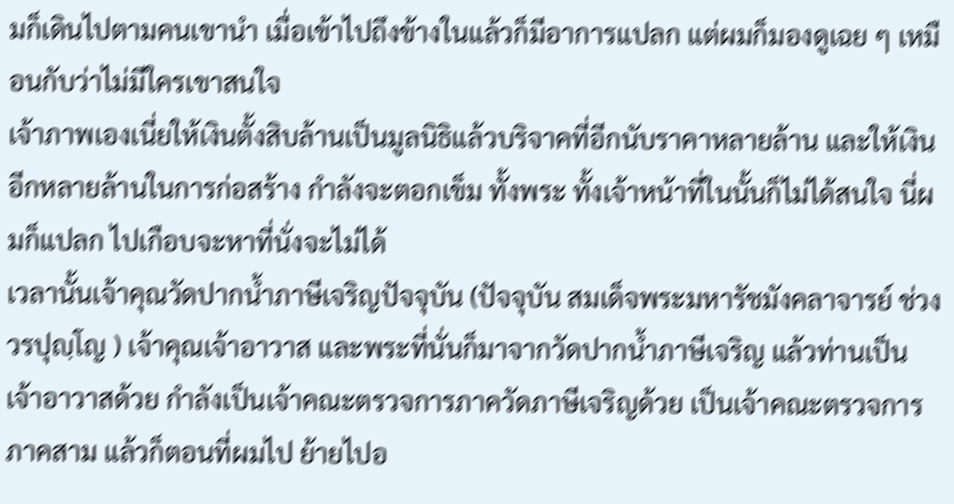มก็เดินไปตามคนเขานำ เมื่อเข้าไปถึงข้างในแล้วก็มีอาการแปลก แต่ผมก็มองดูเฉย ๆ เหมือนกับว่าไม่มีใครเขาสนใจ
เจ้าภาพเองเนี่ยให้เงินตั้งสิบล้านเป็นมูลนิธิแล้วบริจาคที่อีกนับราคาหลายล้าน และให้เงินอีกหลายล้านในการก่อสร้าง กำลังจะตอกเข็ม ทั้งพระ ทั้งเจ้าหน้าที่ในนั้นก็ไม่ได้สนใจ นี่ผมก็แปลก ไปเกือบจะหาที่นั่งจะไม่ได้
เวลานั้นเจ้าคุณวัดปากน้ำภาษีเจริญปัจจุบัน (ปัจจุบัน สมเด็จพระมหารัชมังคลาจารย์ ช่วง วรปุญฺโญ ) เจ้าคุณเจ้าอาวาส และพระที่นั่นก็มาจากวัดปากน้ำภาษีเจริญ แล้วท่านเป็นเจ้าอาวาสด้วย กำลังเป็นเจ้าคณะตรวจการภาควัดภาษีเจริญด้วย เป็นเจ้าคณะตรวจการภาคสาม แล้วก็ตอนที่ผมไป ย้ายไปอ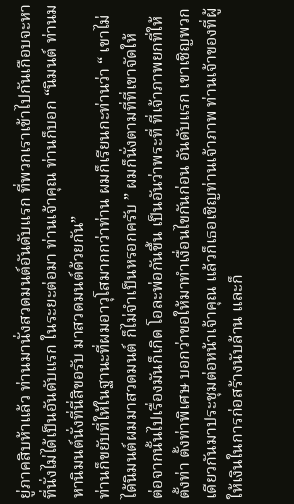ยู่ภาคสิบห้าแล้ว ท่านมานั่งสวดมนต์อันดับแรก ที่พวกเราเข้าไปกันเกือบจะหาที่นั่งไม่ได้เป็นอันดับแรก ในระยะต่อมา ท่านเจ้าคุณ ท่านก็บอก “นิมนต์ ท่านมหานิมนต์นั่งที่นี่สิขอรับ มาสวดมนต์ด้วยกัน”
ท่านก็ขยับที่ให้ในฐานะที่ผมอาวุโสมากกว่าท่าน ผมก็เรียนกะท่านว่า “ เขาไม่ได้นิมนต์ผมมาสวดมนต์ ก็ไม่จำเป็นหรอกครับ ” ผมก็นั่งตามที่ที่เขาจัดให้
ต่อจากนั้นไปเรื่องมันก็เกิด โอละพ่อกันขึ้น เป็นอันว่าพระที่ ที่เจ้าภาพยกที่ให้ ตั้งท่า ตั้งท่าพิเศษ บอกว่าขอให้มาทำเงื่อนไขกันก่อน อันดับแรก เขาเชิญพวกเดียวกันมาประชุมต่อหน้าเจ้าคุณ แล้วก็เธอเชิญท่านเจ้าภาพ ท่านเจ้าของที่ผู้ให้เงินในการก่อสร้างนับล้าน และก็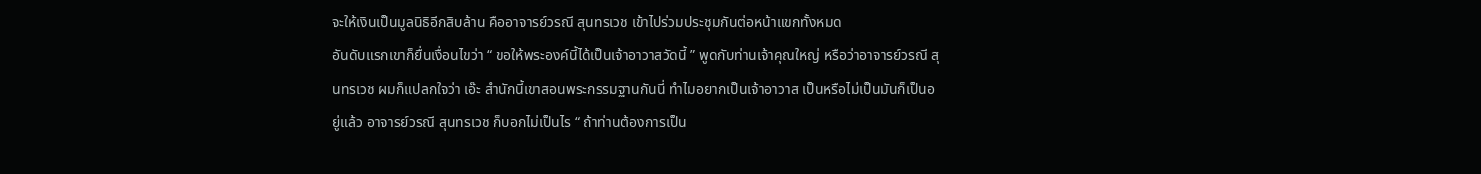จะให้เงินเป็นมูลนิธิอีกสิบล้าน คืออาจารย์วรณี สุนทรเวช เข้าไปร่วมประชุมกันต่อหน้าแขกทั้งหมด
อันดับแรกเขาก็ยื่นเงื่อนไขว่า “ ขอให้พระองค์นี้ได้เป็นเจ้าอาวาสวัดนี้ ” พูดกับท่านเจ้าคุณใหญ่ หรือว่าอาจารย์วรณี สุนทรเวช ผมก็แปลกใจว่า เอ๊ะ สำนักนี้เขาสอนพระกรรมฐานกันนี่ ทำไมอยากเป็นเจ้าอาวาส เป็นหรือไม่เป็นมันก็เป็นอยู่แล้ว อาจารย์วรณี สุนทรเวช ก็บอกไม่เป็นไร “ ถ้าท่านต้องการเป็น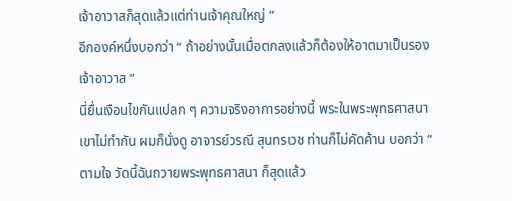เจ้าอาวาสก็สุดแล้วแต่ท่านเจ้าคุณใหญ่ ”
อีกองค์หนึ่งบอกว่า “ ถ้าอย่างนั้นเมื่อตกลงแล้วก็ต้องให้อาตมาเป็นรองเจ้าอาวาส ”
นี่ยื่นเงือนไขกันแปลก ๆ ความจริงอาการอย่างนี้ พระในพระพุทธศาสนาเขาไม่ทำกัน ผมก็นั่งดู อาจารย์วรณี สุนทรเวช ท่านก็ไม่คัดค้าน บอกว่า “ ตามใจ วัดนี้ฉันถวายพระพุทธศาสนา ก็สุดแล้ว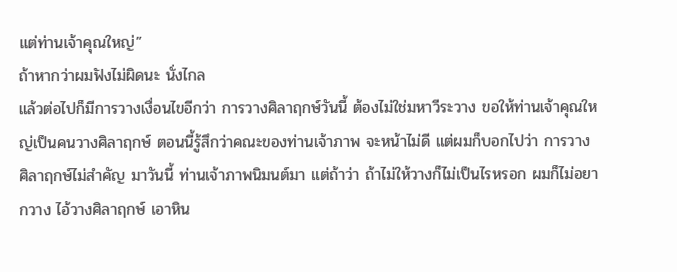แต่ท่านเจ้าคุณใหญ่”
ถ้าหากว่าผมฟังไม่ผิดนะ นั่งไกล
แล้วต่อไปก็มีการวางเงื่อนไขอีกว่า การวางศิลาฤกษ์วันนี้ ต้องไม่ใช่มหาวีระวาง ขอให้ท่านเจ้าคุณใหญ่เป็นคนวางศิลาฤกษ์ ตอนนี้รู้สึกว่าคณะของท่านเจ้าภาพ จะหน้าไม่ดี แต่ผมก็บอกไปว่า การวางศิลาฤกษ์ไม่สำคัญ มาวันนี้ ท่านเจ้าภาพนิมนต์มา แต่ถ้าว่า ถ้าไม่ให้วางก็ไม่เป็นไรหรอก ผมก็ไม่อยากวาง ไอ้วางศิลาฤกษ์ เอาหิน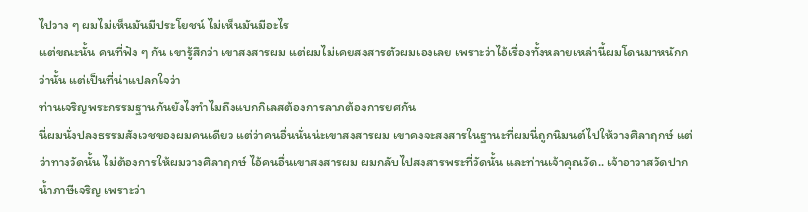ไปวาง ๆ ผมไม่เห็นมันมีประโยชน์ ไม่เห็นมันมีอะไร
แต่ขณะนั้น คนที่ฟัง ๆ กัน เขารู้สึกว่า เขาสงสารผม แต่ผมไม่เคยสงสารตัวผมเองเลย เพราะว่าไอ้เรื่องทั้งหลายเหล่านี้ผมโดนมาหนักกว่านั้น แต่เป็นที่น่าแปลกใจว่า
ท่านเจริญพระกรรมฐานกันยังไงทำไมถึงแบกกิเลสต้องการลาภต้องการยศกัน
นี่ผมนั่งปลงธรรมสังเวชของผมคนเดียว แต่ว่าคนอื่นนั่นน่ะเขาสงสารผม เขาคงจะสงสารในฐานะที่ผมนี่ถูกนิมนต์ไปให้วางศิลาฤกษ์ แต่ว่าทางวัดนั้น ไม่ต้องการให้ผมวางศิลาฤกษ์ ไอ้คนอื่นเขาสงสารผม ผมกลับไปสงสารพระที่วัดนั้น และท่านเจ้าคุณวัด.. เจ้าอาวาสวัดปากน้ำภาษีเจริญ เพราะว่า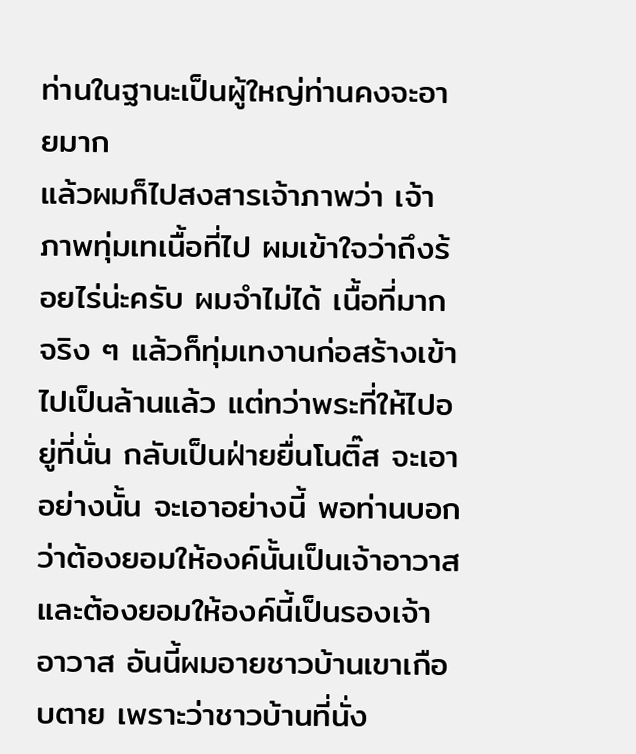ท่านในฐานะเป็นผู้ใหญ่ท่านคงจะอายมาก
แล้วผมก็ไปสงสารเจ้าภาพว่า เจ้าภาพทุ่มเทเนื้อที่ไป ผมเข้าใจว่าถึงร้อยไร่น่ะครับ ผมจำไม่ได้ เนื้อที่มากจริง ๆ แล้วก็ทุ่มเทงานก่อสร้างเข้าไปเป็นล้านแล้ว แต่ทว่าพระที่ให้ไปอยู่ที่นั่น กลับเป็นฝ่ายยื่นโนติ๊ส จะเอาอย่างนั้น จะเอาอย่างนี้ พอท่านบอกว่าต้องยอมให้องค์นั้นเป็นเจ้าอาวาส และต้องยอมให้องค์นี้เป็นรองเจ้าอาวาส อันนี้ผมอายชาวบ้านเขาเกือบตาย เพราะว่าชาวบ้านที่นั่ง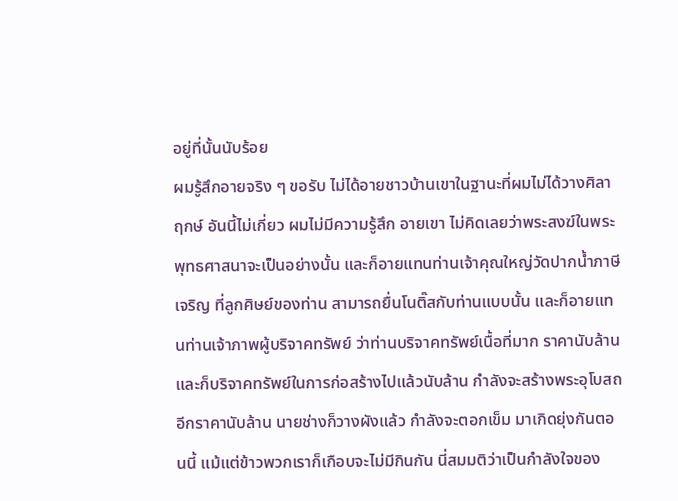อยู่ที่นั้นนับร้อย
ผมรู้สึกอายจริง ๆ ขอรับ ไม่ได้อายชาวบ้านเขาในฐานะที่ผมไม่ได้วางศิลาฤกษ์ อันนี้ไม่เกี่ยว ผมไม่มีความรู้สึก อายเขา ไม่คิดเลยว่าพระสงฆ์ในพระพุทธศาสนาจะเป็นอย่างนั้น และก็อายแทนท่านเจ้าคุณใหญ่วัดปากน้ำภาษีเจริญ ที่ลูกศิษย์ของท่าน สามารถยื่นโนติ๊สกับท่านแบบนั้น และก็อายแทนท่านเจ้าภาพผู้บริจาคทรัพย์ ว่าท่านบริจาคทรัพย์เนื้อที่มาก ราคานับล้าน และก็บริจาคทรัพย์ในการก่อสร้างไปแล้วนับล้าน กำลังจะสร้างพระอุโบสถอีกราคานับล้าน นายช่างก็วางผังแล้ว กำลังจะตอกเข็ม มาเกิดยุ่งกันตอนนี้ แม้แต่ข้าวพวกเราก็เกือบจะไม่มีกินกัน นี่สมมติว่าเป็นกำลังใจของ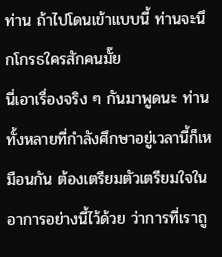ท่าน ถ้าไปโดนเข้าแบบนี้ ท่านจะนึกโกรธใครสักคนมั๊ย
นี่เอาเรื่องจริง ๆ กันมาพูดนะ ท่านทั้งหลายที่กำลังศึกษาอยู่เวลานี้ก็เหมือนกัน ต้องเตรียมตัวเตรียมใจในอาการอย่างนี้ไว้ด้วย ว่าการที่เราถู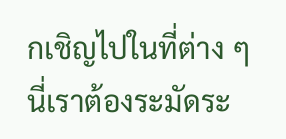กเชิญไปในที่ต่าง ๆ นี่เราต้องระมัดระ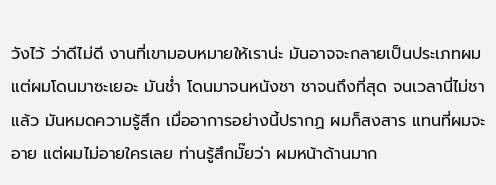วังไว้ ว่าดีไม่ดี งานที่เขามอบหมายให้เราน่ะ มันอาจจะกลายเป็นประเภทผม แต่ผมโดนมาซะเยอะ มันช่ำ โดนมาจนหนังชา ชาจนถึงที่สุด จนเวลานี่ไม่ชาแล้ว มันหมดความรู้สึก เมื่ออาการอย่างนี้ปรากฏ ผมก็สงสาร แทนที่ผมจะอาย แต่ผมไม่อายใครเลย ท่านรู้สึกมั๊ยว่า ผมหน้าด้านมาก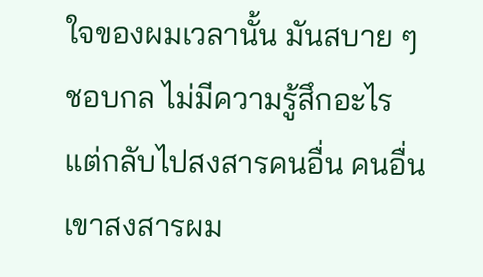ใจของผมเวลานั้น มันสบาย ๆ ชอบกล ไม่มีความรู้สึกอะไร แต่กลับไปสงสารคนอื่น คนอื่นเขาสงสารผม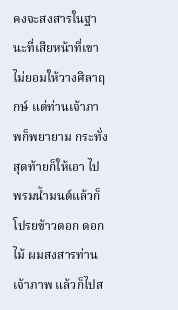คงจะสงสารในฐานะที่เสียหน้าที่เขาไม่ยอมให้วางศิลาฤกษ์ แต่ท่านเจ้าภาพก็พยายาม กระทั่งสุดท้ายก็ให้เอา ไปพรมน้ำมนต์แล้วก็โปรยข้าวตอก ดอกไม้ ผมสงสารท่านเจ้าภาพ แล้วก็ไปส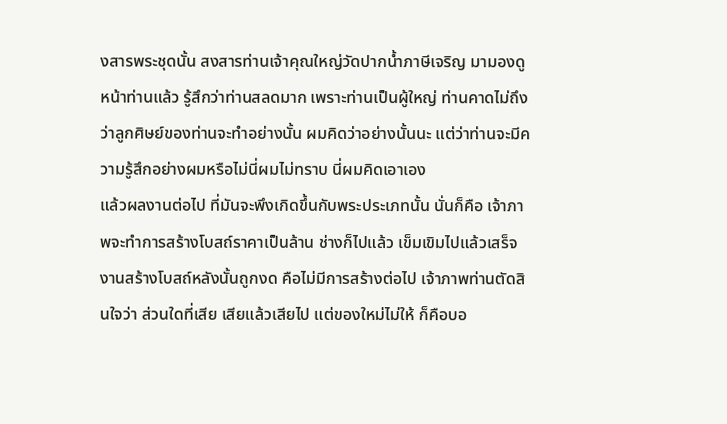งสารพระชุดนั้น สงสารท่านเจ้าคุณใหญ่วัดปากน้ำภาษีเจริญ มามองดูหน้าท่านแล้ว รู้สึกว่าท่านสลดมาก เพราะท่านเป็นผู้ใหญ่ ท่านคาดไม่ถึง ว่าลูกศิษย์ของท่านจะทำอย่างนั้น ผมคิดว่าอย่างนั้นนะ แต่ว่าท่านจะมีความรู้สึกอย่างผมหรือไม่นี่ผมไม่ทราบ นี่ผมคิดเอาเอง
แล้วผลงานต่อไป ที่มันจะพึงเกิดขึ้นกับพระประเภทนั้น นั่นก็คือ เจ้าภาพจะทำการสร้างโบสถ์ราคาเป็นล้าน ช่างก็ไปแล้ว เข็มเขิมไปแล้วเสร็จ งานสร้างโบสถ์หลังนั้นถูกงด คือไม่มีการสร้างต่อไป เจ้าภาพท่านตัดสินใจว่า ส่วนใดที่เสีย เสียแล้วเสียไป แต่ของใหม่ไม่ให้ ก็คือบอ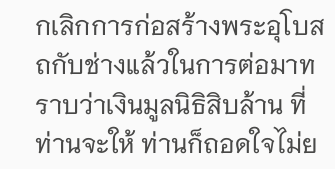กเลิกการก่อสร้างพระอุโบสถกับช่างแล้วในการต่อมาทราบว่าเงินมูลนิธิสิบล้าน ที่ท่านจะให้ ท่านก็ถอดใจไม่ย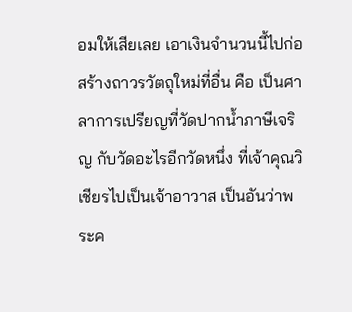อมให้เสียเลย เอาเงินจำนวนนี้ไปก่อสร้างถาวรวัตถุใหม่ที่อื่น คือ เป็นศาลาการเปรียญที่วัดปากน้ำภาษีเจริญ กับวัดอะไรอีกวัดหนึ่ง ที่เจ้าคุณวิเชียรไปเป็นเจ้าอาวาส เป็นอันว่าพระค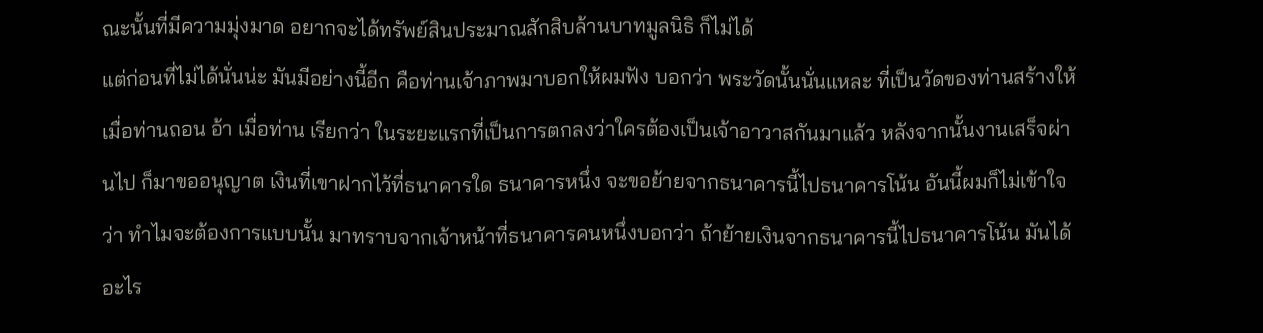ณะนั้นที่มีความมุ่งมาด อยากจะได้ทรัพย์สินประมาณสักสิบล้านบาทมูลนิธิ ก็ไม่ได้
แต่ก่อนที่ไม่ได้นั่นน่ะ มันมีอย่างนี้อีก คือท่านเจ้าภาพมาบอกให้ผมฟัง บอกว่า พระวัดนั้นนั่นแหละ ที่เป็นวัดของท่านสร้างให้ เมื่อท่านถอน อ้า เมื่อท่าน เรียกว่า ในระยะแรกที่เป็นการตกลงว่าใครต้องเป็นเจ้าอาวาสกันมาแล้ว หลังจากนั้นงานเสร็จผ่านไป ก็มาขออนุญาต เงินที่เขาฝากไว้ที่ธนาคารใด ธนาคารหนึ่ง จะขอย้ายจากธนาคารนี้ไปธนาคารโน้น อันนี้ผมก็ไม่เข้าใจ ว่า ทำไมจะต้องการแบบนั้น มาทราบจากเจ้าหน้าที่ธนาคารคนหนึ่งบอกว่า ถ้าย้ายเงินจากธนาคารนี้ไปธนาคารโน้น มันได้อะไร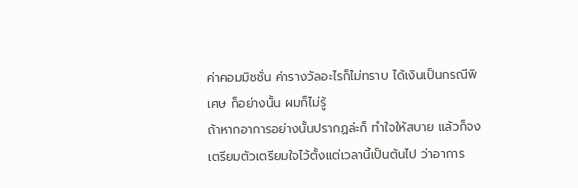ค่าคอมมิชชั่น ค่ารางวัลอะไรก็ไม่ทราบ ได้เงินเป็นกรณีพิเศษ ก็อย่างนั้น ผมก็ไม่รู้
ถ้าหากอาการอย่างนั้นปรากฏล่ะก็ ทำใจให้สบาย แล้วก็จงเตรียมตัวเตรียมใจไว้ตั้งแต่เวลานี้เป็นต้นไป ว่าอาการ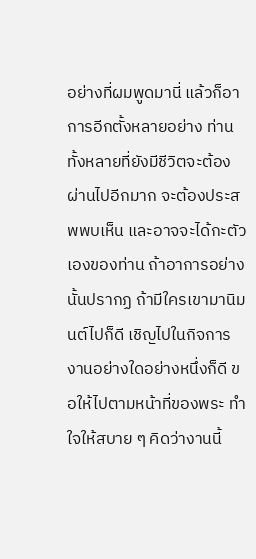อย่างที่ผมพูดมานี่ แล้วก็อาการอีกตั้งหลายอย่าง ท่านทั้งหลายที่ยังมีชีวิตจะต้องผ่านไปอีกมาก จะต้องประสพพบเห็น และอาจจะได้กะตัวเองของท่าน ถ้าอาการอย่างนั้นปรากฏ ถ้ามีใครเขามานิมนต์ไปก็ดี เชิญไปในกิจการงานอย่างใดอย่างหนึ่งก็ดี ขอให้ไปตามหน้าที่ของพระ ทำใจให้สบาย ๆ คิดว่างานนี้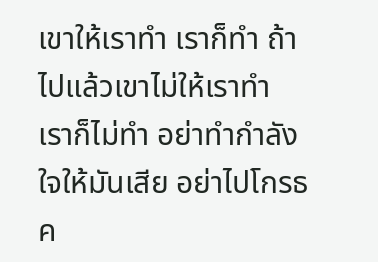เขาให้เราทำ เราก็ทำ ถ้าไปแล้วเขาไม่ให้เราทำ เราก็ไม่ทำ อย่าทำกำลังใจให้มันเสีย อย่าไปโกรธค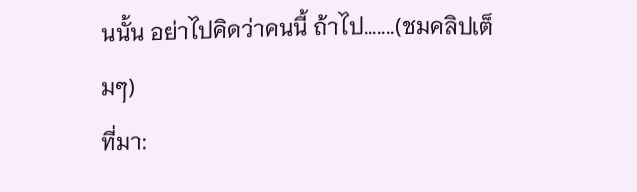นนั้น อย่าไปคิดว่าคนนี้ ถ้าไป.......(ชมคลิปเต็มๆ)
ที่มา: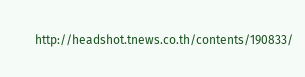http://headshot.tnews.co.th/contents/190833/